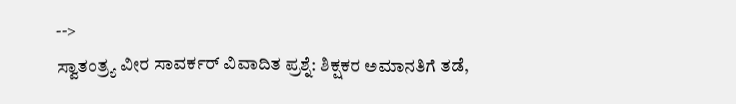-->
ಸ್ವಾತಂತ್ರ್ಯ ವೀರ ಸಾವರ್ಕರ್ ವಿವಾದಿತ ಪ್ರಶ್ನೆ: ಶಿಕ್ಷಕರ ಅಮಾನತಿಗೆ ತಡೆ,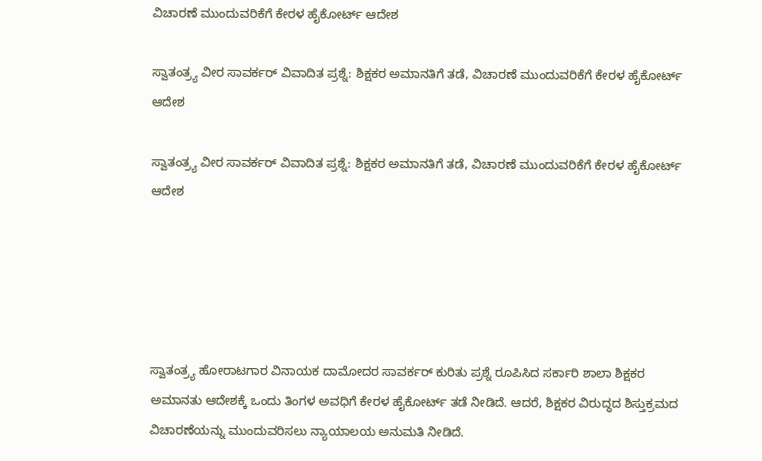ವಿಚಾರಣೆ ಮುಂದುವರಿಕೆಗೆ ಕೇರಳ ಹೈಕೋರ್ಟ್ ಆದೇಶ

ಸ್ವಾತಂತ್ರ್ಯ ವೀರ ಸಾವರ್ಕರ್ ವಿವಾದಿತ ಪ್ರಶ್ನೆ: ಶಿಕ್ಷಕರ ಅಮಾನತಿಗೆ ತಡೆ, ವಿಚಾರಣೆ ಮುಂದುವರಿಕೆಗೆ ಕೇರಳ ಹೈಕೋರ್ಟ್ ಆದೇಶ

ಸ್ವಾತಂತ್ರ್ಯ ವೀರ ಸಾವರ್ಕರ್ ವಿವಾದಿತ ಪ್ರಶ್ನೆ: ಶಿಕ್ಷಕರ ಅಮಾನತಿಗೆ ತಡೆ, ವಿಚಾರಣೆ ಮುಂದುವರಿಕೆಗೆ ಕೇರಳ ಹೈಕೋರ್ಟ್ ಆದೇಶ





ಸ್ವಾತಂತ್ರ್ಯ ಹೋರಾಟಗಾರ ವಿನಾಯಕ ದಾಮೋದರ ಸಾವರ್ಕರ್ ಕುರಿತು ಪ್ರಶ್ನೆ ರೂಪಿಸಿದ ಸರ್ಕಾರಿ ಶಾಲಾ ಶಿಕ್ಷಕರ ಅಮಾನತು ಆದೇಶಕ್ಕೆ ಒಂದು ತಿಂಗಳ ಅವಧಿಗೆ ಕೇರಳ ಹೈಕೋರ್ಟ್ ತಡೆ ನೀಡಿದೆ. ಆದರೆ, ಶಿಕ್ಷಕರ ವಿರುದ್ಧದ ಶಿಸ್ತುಕ್ರಮದ ವಿಚಾರಣೆಯನ್ನು ಮುಂದುವರಿಸಲು ನ್ಯಾಯಾಲಯ ಅನುಮತಿ ನೀಡಿದೆ.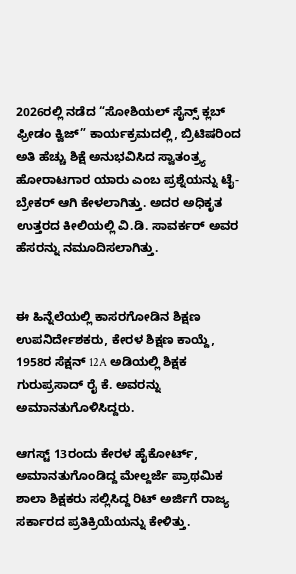2026ರಲ್ಲಿ ನಡೆದ “ಸೋಶಿಯಲ್ ಸೈನ್ಸ್ ಕ್ಲಬ್ ಫ್ರೀಡಂ ಕ್ವಿಜ್” ಕಾರ್ಯಕ್ರಮದಲ್ಲಿ, ಬ್ರಿಟಿಷರಿಂದ ಅತಿ ಹೆಚ್ಚು ಶಿಕ್ಷೆ ಅನುಭವಿಸಿದ ಸ್ವಾತಂತ್ರ್ಯ ಹೋರಾಟಗಾರ ಯಾರು ಎಂಬ ಪ್ರಶ್ನೆಯನ್ನು ಟೈ-ಬ್ರೇಕರ್ ಆಗಿ ಕೇಳಲಾಗಿತ್ತು. ಅದರ ಅಧಿಕೃತ ಉತ್ತರದ ಕೀಲಿಯಲ್ಲಿ ವಿ.ಡಿ. ಸಾವರ್ಕರ್ ಅವರ ಹೆಸರನ್ನು ನಮೂದಿಸಲಾಗಿತ್ತು.


ಈ ಹಿನ್ನೆಲೆಯಲ್ಲಿ ಕಾಸರಗೋಡಿನ ಶಿಕ್ಷಣ ಉಪನಿರ್ದೇಶಕರು, ಕೇರಳ ಶಿಕ್ಷಣ ಕಾಯ್ದೆ, 1958ರ ಸೆಕ್ಷನ್ 12A ಅಡಿಯಲ್ಲಿ ಶಿಕ್ಷಕ ಗುರುಪ್ರಸಾದ್ ರೈ ಕೆ. ಅವರನ್ನು ಅಮಾನತುಗೊಳಿಸಿದ್ದರು.

ಆಗಸ್ಟ್ 13ರಂದು ಕೇರಳ ಹೈಕೋರ್ಟ್, ಅಮಾನತುಗೊಂಡಿದ್ದ ಮೇಲ್ದರ್ಜೆ ಪ್ರಾಥಮಿಕ ಶಾಲಾ ಶಿಕ್ಷಕರು ಸಲ್ಲಿಸಿದ್ದ ರಿಟ್ ಅರ್ಜಿಗೆ ರಾಜ್ಯ ಸರ್ಕಾರದ ಪ್ರತಿಕ್ರಿಯೆಯನ್ನು ಕೇಳಿತ್ತು.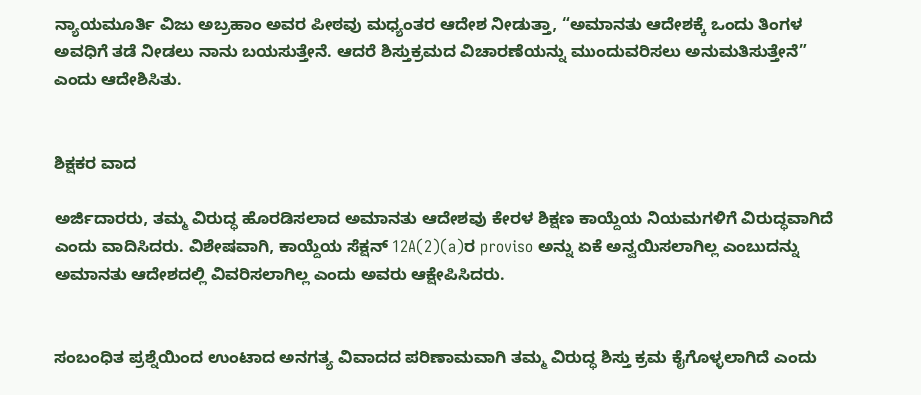ನ್ಯಾಯಮೂರ್ತಿ ವಿಜು ಅಬ್ರಹಾಂ ಅವರ ಪೀಠವು ಮಧ್ಯಂತರ ಆದೇಶ ನೀಡುತ್ತಾ, “ಅಮಾನತು ಆದೇಶಕ್ಕೆ ಒಂದು ತಿಂಗಳ ಅವಧಿಗೆ ತಡೆ ನೀಡಲು ನಾನು ಬಯಸುತ್ತೇನೆ. ಆದರೆ ಶಿಸ್ತುಕ್ರಮದ ವಿಚಾರಣೆಯನ್ನು ಮುಂದುವರಿಸಲು ಅನುಮತಿಸುತ್ತೇನೆ” ಎಂದು ಆದೇಶಿಸಿತು.


ಶಿಕ್ಷಕರ ವಾದ

ಅರ್ಜಿದಾರರು, ತಮ್ಮ ವಿರುದ್ಧ ಹೊರಡಿಸಲಾದ ಅಮಾನತು ಆದೇಶವು ಕೇರಳ ಶಿಕ್ಷಣ ಕಾಯ್ದೆಯ ನಿಯಮಗಳಿಗೆ ವಿರುದ್ಧವಾಗಿದೆ ಎಂದು ವಾದಿಸಿದರು. ವಿಶೇಷವಾಗಿ, ಕಾಯ್ದೆಯ ಸೆಕ್ಷನ್ 12A(2)(a)ರ proviso ಅನ್ನು ಏಕೆ ಅನ್ವಯಿಸಲಾಗಿಲ್ಲ ಎಂಬುದನ್ನು ಅಮಾನತು ಆದೇಶದಲ್ಲಿ ವಿವರಿಸಲಾಗಿಲ್ಲ ಎಂದು ಅವರು ಆಕ್ಷೇಪಿಸಿದರು.


ಸಂಬಂಧಿತ ಪ್ರಶ್ನೆಯಿಂದ ಉಂಟಾದ ಅನಗತ್ಯ ವಿವಾದದ ಪರಿಣಾಮವಾಗಿ ತಮ್ಮ ವಿರುದ್ಧ ಶಿಸ್ತು ಕ್ರಮ ಕೈಗೊಳ್ಳಲಾಗಿದೆ ಎಂದು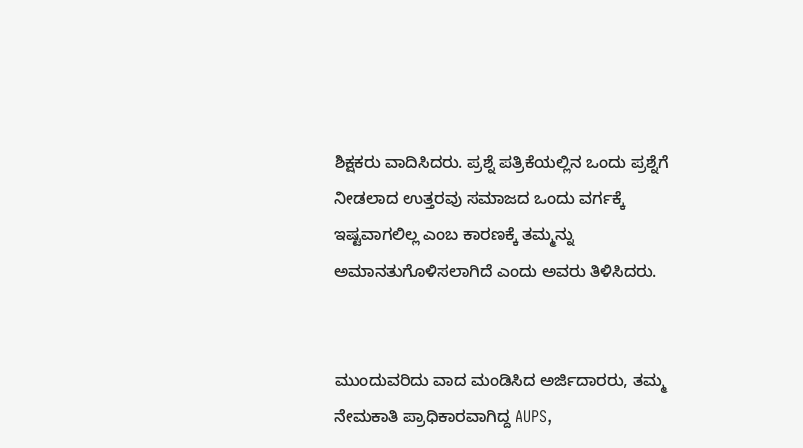ಶಿಕ್ಷಕರು ವಾದಿಸಿದರು. ಪ್ರಶ್ನೆ ಪತ್ರಿಕೆಯಲ್ಲಿನ ಒಂದು ಪ್ರಶ್ನೆಗೆ ನೀಡಲಾದ ಉತ್ತರವು ಸಮಾಜದ ಒಂದು ವರ್ಗಕ್ಕೆ ಇಷ್ಟವಾಗಲಿಲ್ಲ ಎಂಬ ಕಾರಣಕ್ಕೆ ತಮ್ಮನ್ನು ಅಮಾನತುಗೊಳಿಸಲಾಗಿದೆ ಎಂದು ಅವರು ತಿಳಿಸಿದರು.


ಮುಂದುವರಿದು ವಾದ ಮಂಡಿಸಿದ ಅರ್ಜಿದಾರರು, ತಮ್ಮ ನೇಮಕಾತಿ ಪ್ರಾಧಿಕಾರವಾಗಿದ್ದ AUPS,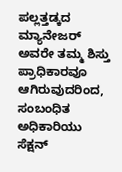ಪಲ್ಲತ್ತಡ್ಕದ ಮ್ಯಾನೇಜರ್ ಅವರೇ ತಮ್ಮ ಶಿಸ್ತು ಪ್ರಾಧಿಕಾರವೂ ಆಗಿರುವುದರಿಂದ, ಸಂಬಂಧಿತ ಅಧಿಕಾರಿಯು ಸೆಕ್ಷನ್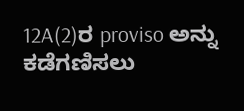12A(2)ರ proviso ಅನ್ನು ಕಡೆಗಣಿಸಲು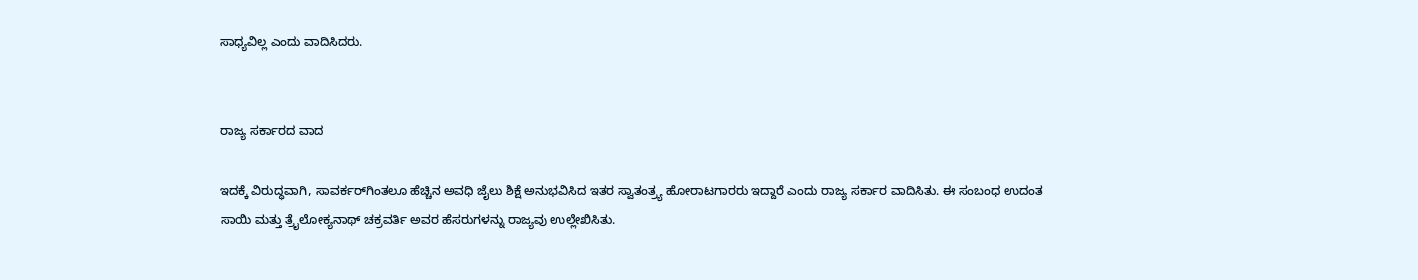ಸಾಧ್ಯವಿಲ್ಲ ಎಂದು ವಾದಿಸಿದರು.


ರಾಜ್ಯ ಸರ್ಕಾರದ ವಾದ

ಇದಕ್ಕೆ ವಿರುದ್ಧವಾಗಿ, ಸಾವರ್ಕರ್‌ಗಿಂತಲೂ ಹೆಚ್ಚಿನ ಅವಧಿ ಜೈಲು ಶಿಕ್ಷೆ ಅನುಭವಿಸಿದ ಇತರ ಸ್ವಾತಂತ್ರ್ಯ ಹೋರಾಟಗಾರರು ಇದ್ದಾರೆ ಎಂದು ರಾಜ್ಯ ಸರ್ಕಾರ ವಾದಿಸಿತು. ಈ ಸಂಬಂಧ ಉದಂತ ಸಾಯಿ ಮತ್ತು ತ್ರೈಲೋಕ್ಯನಾಥ್ ಚಕ್ರವರ್ತಿ ಅವರ ಹೆಸರುಗಳನ್ನು ರಾಜ್ಯವು ಉಲ್ಲೇಖಿಸಿತು.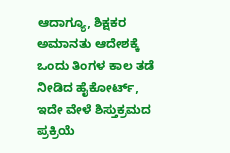ಆದಾಗ್ಯೂ, ಶಿಕ್ಷಕರ ಅಮಾನತು ಆದೇಶಕ್ಕೆ ಒಂದು ತಿಂಗಳ ಕಾಲ ತಡೆ ನೀಡಿದ ಹೈಕೋರ್ಟ್, ಇದೇ ವೇಳೆ ಶಿಸ್ತುಕ್ರಮದ ಪ್ರಕ್ರಿಯೆ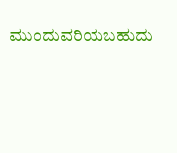ಮುಂದುವರಿಯಬಹುದು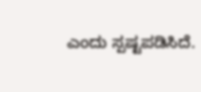ಎಂದು ಸ್ಪಷ್ಟಪಡಿಸಿದೆ.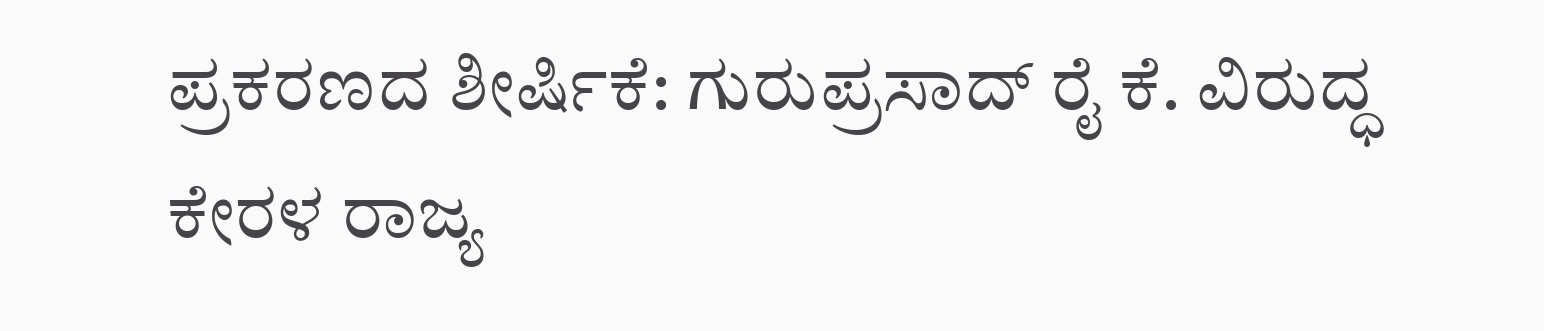ಪ್ರಕರಣದ ಶೀರ್ಷಿಕೆ: ಗುರುಪ್ರಸಾದ್ ರೈ ಕೆ. ವಿರುದ್ಧ ಕೇರಳ ರಾಜ್ಯ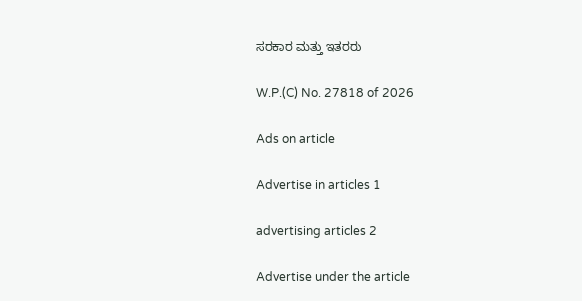ಸರಕಾರ ಮತ್ತು ಇತರರು

W.P.(C) No. 27818 of 2026

Ads on article

Advertise in articles 1

advertising articles 2

Advertise under the article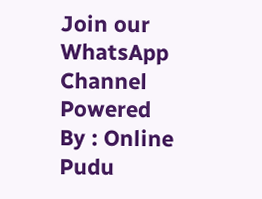Join our WhatsApp Channel Powered By : Online Pudu